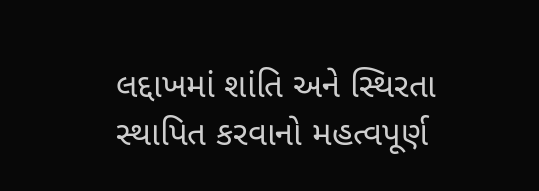લદ્દાખમાં શાંતિ અને સ્થિરતા સ્થાપિત કરવાનો મહત્વપૂર્ણ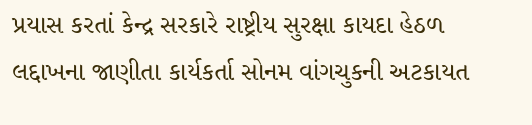પ્રયાસ કરતાં કેન્દ્ર સરકારે રાષ્ટ્રીય સુરક્ષા કાયદા હેઠળ લદ્દાખના જાણીતા કાર્યકર્તા સોનમ વાંગચુકની અટકાયત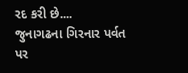રદ કરી છે....
જુનાગઢના ગિરનાર પર્વત પર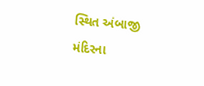સ્થિત અંબાજી મંદિરના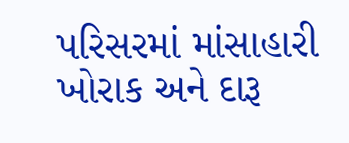પરિસરમાં માંસાહારી ખોરાક અને દારૂ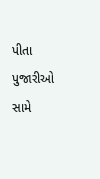પીતા પુજારીઓ સામે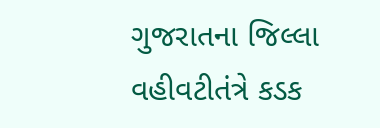ગુજરાતના જિલ્લા વહીવટીતંત્રે કડક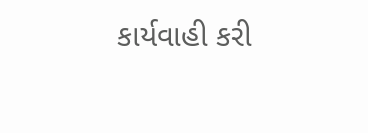કાર્યવાહી કરી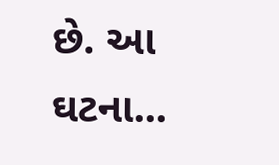છે. આ ઘટના...